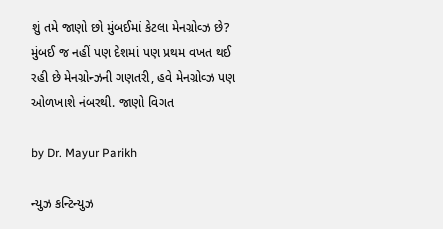શું તમે જાણો છો મુંબઈમાં કેટલા મેનગ્રોવ્ઝ છે? મુંબઈ જ નહીં પણ દેશમાં પણ પ્રથમ વખત થઈ રહી છે મેનગ્રોન્ઝની ગણતરી, હવે મેનગ્રોવ્ઝ પણ ઓળખાશે નંબરથી. જાણો વિગત

by Dr. Mayur Parikh

ન્યુઝ કન્ટિન્યુઝ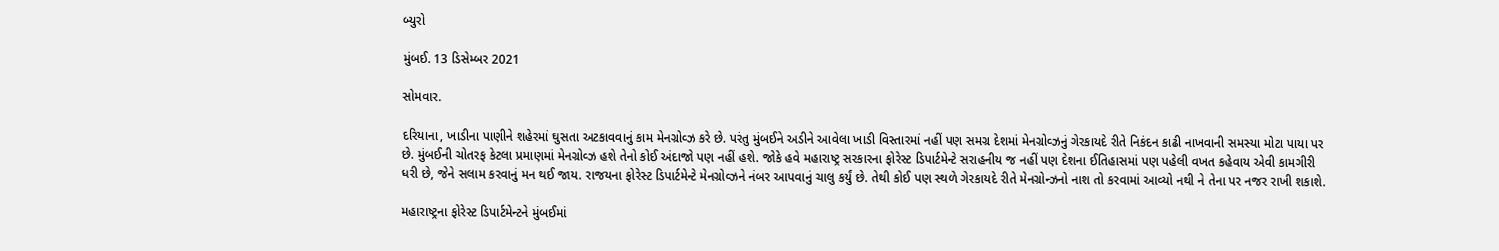બ્યુરો

મુંબઈ. 13 ડિસેમ્બર 2021

સોમવાર.

દરિયાના, ખાડીના પાણીને શહેરમાં ઘુસતા અટકાવવાનું કામ મેનગ્રોવ્ઝ કરે છે. પરંતુ મુંબઈને અડીને આવેલા ખાડી વિસ્તારમાં નહીં પણ સમગ્ર દેશમાં મેનગ્રોવ્ઝનું ગેરકાયદે રીતે નિકંદન કાઢી નાખવાની સમસ્યા મોટા પાયા પર છે. મુંબઈની ચોતરફ કેટલા પ્રમાણમાં મેનગ્રોવ્ઝ હશે તેનો કોઈ અંદાજો પણ નહીં હશે. જોકે હવે મહારાષ્ટ્ર સરકારના ફોરેસ્ટ ડિપાર્ટમેન્ટે સરાહનીય જ નહીં પણ દેશના ઈતિહાસમાં પણ પહેલી વખત કહેવાય એવી કામગીરી ધરી છે, જેને સલામ કરવાનું મન થઈ જાય. રાજયના ફોરેસ્ટ ડિપાર્ટમેન્ટે મેનગ્રોવ્ઝને નંબર આપવાનું ચાલુ કર્યું છે. તેથી કોઈ પણ સ્થળે ગેરકાયદે રીતે મેનગ્રોન્ઝનો નાશ તો કરવામાં આવ્યો નથી ને તેના પર નજર રાખી શકાશે.

મહારાષ્ટ્રના ફોરેસ્ટ ડિપાર્ટમેન્ટને મુંબઈમાં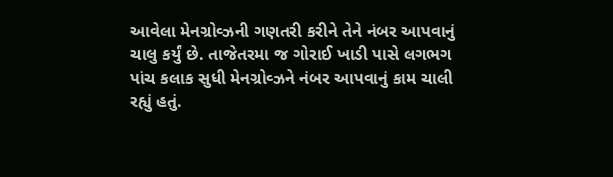આવેલા મેનગ્રોવ્ઝની ગણતરી કરીને તેને નંબર આપવાનું ચાલુ કર્યું છે. તાજેતરમા જ ગોરાઈ ખાડી પાસે લગભગ પાંચ કલાક સુધી મેનગ્રોવ્ઝને નંબર આપવાનું કામ ચાલી રહ્યું હતું.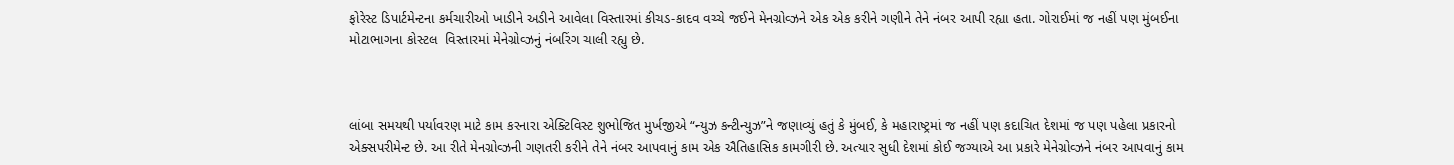ફોરેસ્ટ ડિપાર્ટમેન્ટના કર્મચારીઓ ખાડીને અડીને આવેલા વિસ્તારમાં કીચડ-કાદવ વચ્ચે જઈને મેનગ્રોવ્ઝને એક એક કરીને ગણીને તેને નંબર આપી રહ્યા હતા. ગોરાઈમાં જ નહીં પણ મુંબઈના મોટાભાગના કોસ્ટલ  વિસ્તારમાં મેનેગ્રોવ્ઝનું નંબરિંગ ચાલી રહ્યુ છે.



લાંબા સમયથી પર્યાવરણ માટે કામ કરનારા એક્ટિવિસ્ટ શુભોજિત મુર્ખજીએ “ન્યુઝ કન્ટીન્યુઝ”ને જણાવ્યું હતું કે મુંબઈ, કે મહારાષ્ટ્રમાં જ નહીં પણ કદાચિત દેશમાં જ પણ પહેલા પ્રકારનો એક્સપરીમેન્ટ છે. આ રીતે મેનગ્રોવ્ઝની ગણતરી કરીને તેને નંબર આપવાનું કામ એક ઐતિહાસિક કામગીરી છે. અત્યાર સુધી દેશમાં કોઈ જગ્યાએ આ પ્રકારે મેનેગ્રોવ્ઝને નંબર આપવાનું કામ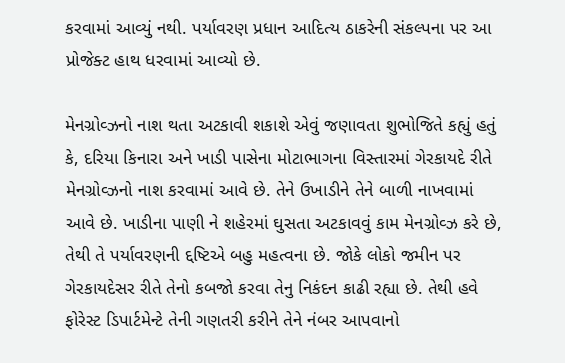કરવામાં આવ્યું નથી. પર્યાવરણ પ્રધાન આદિત્ય ઠાકરેની સંકલ્પના પર આ પ્રોજેક્ટ હાથ ધરવામાં આવ્યો છે.

મેનગ્રોવ્ઝનો નાશ થતા અટકાવી શકાશે એવું જણાવતા શુભોજિતે કહ્યું હતું કે, દરિયા કિનારા અને ખાડી પાસેના મોટાભાગના વિસ્તારમાં ગેરકાયદે રીતે મેનગ્રોવ્ઝનો નાશ કરવામાં આવે છે. તેને ઉખાડીને તેને બાળી નાખવામાં આવે છે. ખાડીના પાણી ને શહેરમાં ઘુસતા અટકાવવું કામ મેનગ્રોવ્ઝ કરે છે, તેથી તે પર્યાવરણની દ્દષ્ટિએ બહુ મહત્વના છે. જોકે લોકો જમીન પર ગેરકાયદેસર રીતે તેનો કબજો કરવા તેનુ નિકંદન કાઢી રહ્યા છે. તેથી હવે ફોરેસ્ટ ડિપાર્ટમેન્ટે તેની ગણતરી કરીને તેને નંબર આપવાનો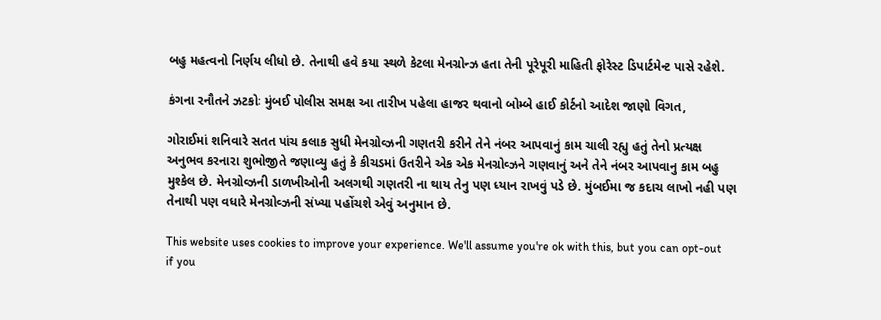બહુ મહત્વનો નિર્ણય લીધો છે. તેનાથી હવે કયા સ્થળે કેટલા મેનગ્રોન્ઝ હતા તેની પૂરેપૂરી માહિતી ફોરેસ્ટ ડિપાર્ટમેન્ટ પાસે રહેશે.

કંગના રનૌતને ઝટકોઃ મુંબઈ પોલીસ સમક્ષ આ તારીખ પહેલા હાજર થવાનો બોમ્બે હાઈ કોર્ટનો આદેશ જાણો વિગત,

ગોરાઈમાં શનિવારે સતત પાંચ કલાક સુધી મેનગ્રોવ્ઝની ગણતરી કરીને તેને નંબર આપવાનું કામ ચાલી રહ્યુ હતું તેનો પ્રત્યક્ષ અનુભવ કરનારા શુભોજીતે જણાવ્યુ હતું કે કીચડમાં ઉતરીને એક એક મેનગ્રોવ્ઝને ગણવાનું અને તેને નંબર આપવાનુ કામ બહુ મુશ્કેલ છે. મેનગ્રોવ્ઝની ડાળખીઓની અલગથી ગણતરી ના થાય તેનુ પણ ધ્યાન રાખવું પડે છે. મુંબઈમા જ કદાચ લાખો નહી પણ તેનાથી પણ વધારે મેનગ્રોવ્ઝની સંખ્યા પહોંચશે એવું અનુમાન છે.

This website uses cookies to improve your experience. We'll assume you're ok with this, but you can opt-out if you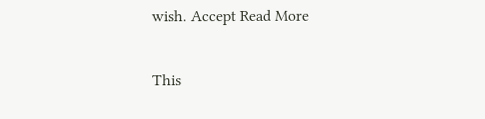wish. Accept Read More

This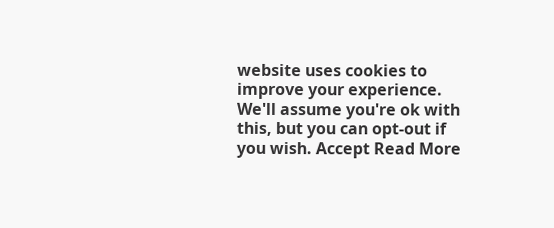website uses cookies to improve your experience. We'll assume you're ok with this, but you can opt-out if you wish. Accept Read More